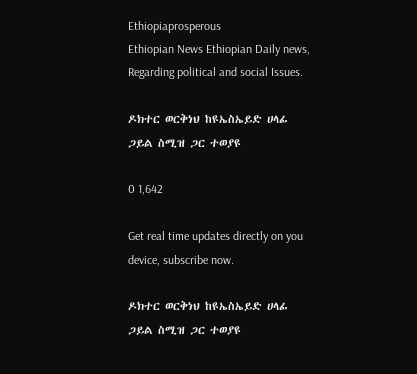Ethiopiaprosperous
Ethiopian News Ethiopian Daily news, Regarding political and social Issues.

ዶክተር ወርቅነህ ከዩኤስኤይድ ሀላፊ ጋይል ስሚዝ ጋር ተወያዩ

0 1,642

Get real time updates directly on you device, subscribe now.

ዶክተር ወርቅነህ ከዩኤስኤይድ ሀላፊ ጋይል ስሚዝ ጋር ተወያዩ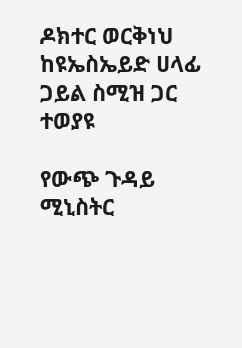ዶክተር ወርቅነህ ከዩኤስኤይድ ሀላፊ ጋይል ስሚዝ ጋር ተወያዩ

የውጭ ጉዳይ ሚኒስትር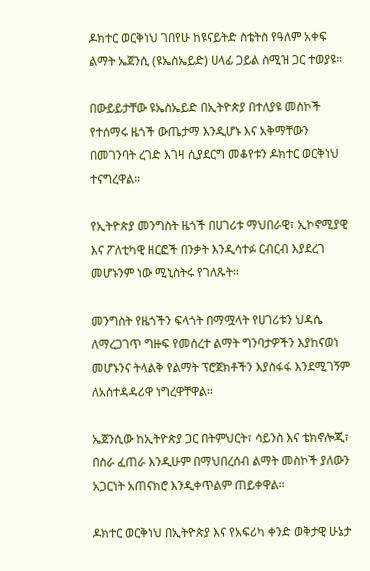ዶክተር ወርቅነህ ገበየሁ ከዩናይትድ ስቴትስ የዓለም አቀፍ ልማት ኤጀንሲ (ዩኤስኤይድ) ሀላፊ ጋይል ስሚዝ ጋር ተወያዩ።

በውይይታቸው ዩኤስኤይድ በኢትዮጵያ በተለያዩ መስኮች የተሰማሩ ዜጎች ውጤታማ እንዲሆኑ እና አቅማቸውን በመገንባት ረገድ እገዛ ሲያደርግ መቆየቱን ዶክተር ወርቅነህ ተናግረዋል።

የኢትዮጵያ መንግስት ዜጎች በሀገሪቱ ማህበራዊ፣ ኢኮኖሚያዊ እና ፖለቲካዊ ዘርፎች በንቃት እንዲሳተፉ ርብርብ እያደረገ መሆኑንም ነው ሚኒስትሩ የገለጹት።

መንግስት የዜጎችን ፍላጎት በማሟላት የሀገሪቱን ህዳሴ ለማረጋገጥ ግዙፍ የመሰረተ ልማት ግንባታዎችን እያከናወነ መሆኑንና ትላልቅ የልማት ፕሮጀክቶችን እያስፋፋ እንደሚገኝም ለአስተዳዳሪዋ ነግረዋቸዋል።

ኤጀንሲው ከኢትዮጵያ ጋር በትምህርት፣ ሳይንስ እና ቴክኖሎጂ፣ በስራ ፈጠራ እንዲሁም በማህበረሰብ ልማት መስኮች ያለውን አጋርነት አጠናክሮ እንዲቀጥልም ጠይቀዋል።

ዶክተር ወርቅነህ በኢትዮጵያ እና የአፍሪካ ቀንድ ወቅታዊ ሁኔታ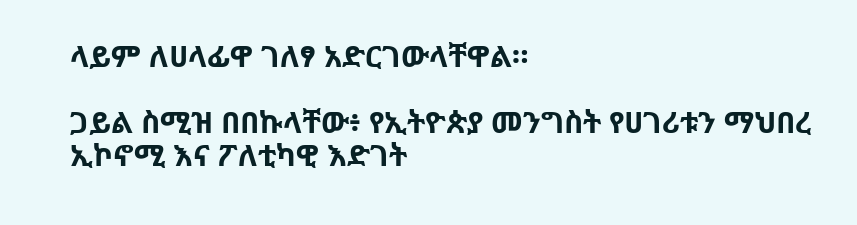ላይም ለሀላፊዋ ገለፃ አድርገውላቸዋል።

ጋይል ስሚዝ በበኩላቸው፥ የኢትዮጵያ መንግስት የሀገሪቱን ማህበረ ኢኮኖሚ እና ፖለቲካዊ እድገት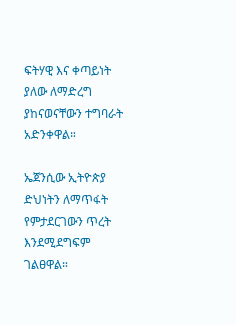ፍትሃዊ እና ቀጣይነት ያለው ለማድረግ ያከናወናቸውን ተግባራት አድንቀዋል።

ኤጀንሲው ኢትዮጵያ ድህነትን ለማጥፋት የምታደርገውን ጥረት እንደሚደግፍም ገልፀዋል።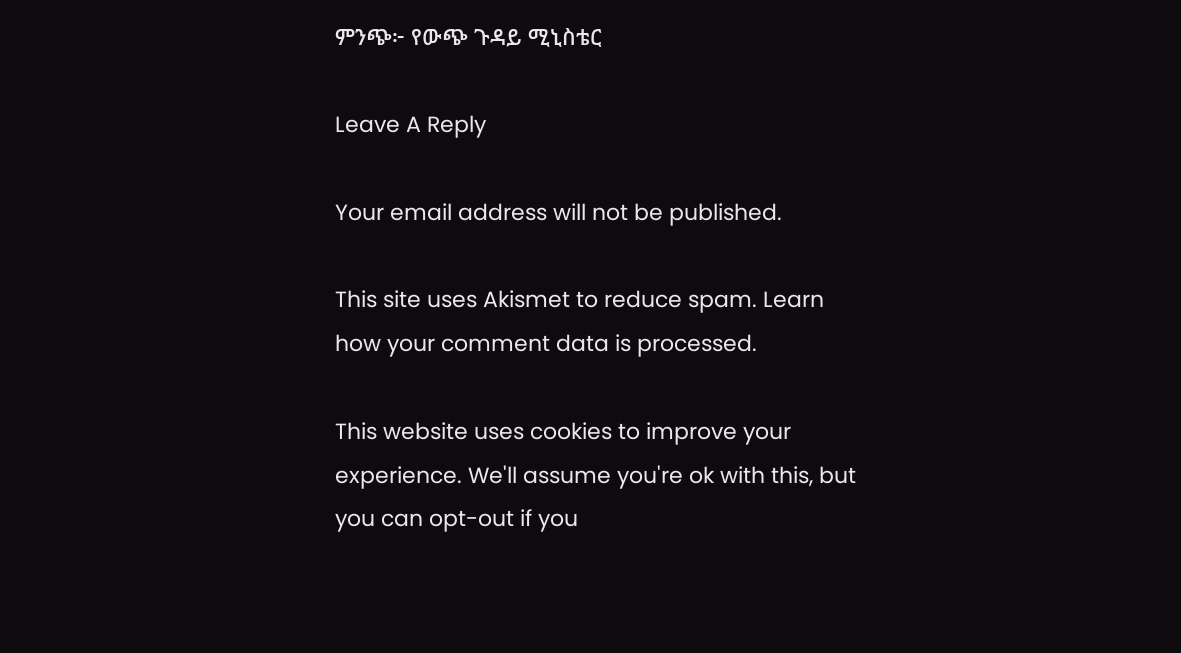ምንጭ፦ የውጭ ጉዳይ ሚኒስቴር

Leave A Reply

Your email address will not be published.

This site uses Akismet to reduce spam. Learn how your comment data is processed.

This website uses cookies to improve your experience. We'll assume you're ok with this, but you can opt-out if you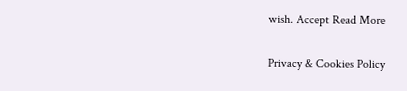wish. Accept Read More

Privacy & Cookies Policy